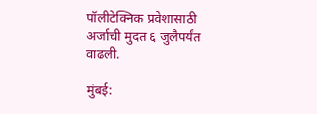पॉलीटेक्निक प्रवेशासाठी अर्जाची मुदत ६ जुलैपर्यंत वाढली.

मुंबई: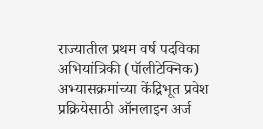राज्यातील प्रथम वर्ष पदविका अभियांत्रिकी (पॉलीटेक्निक) अभ्यासक्रमांच्या केंद्रिभूत प्रवेश प्रक्रियेसाठी ऑनलाइन अर्ज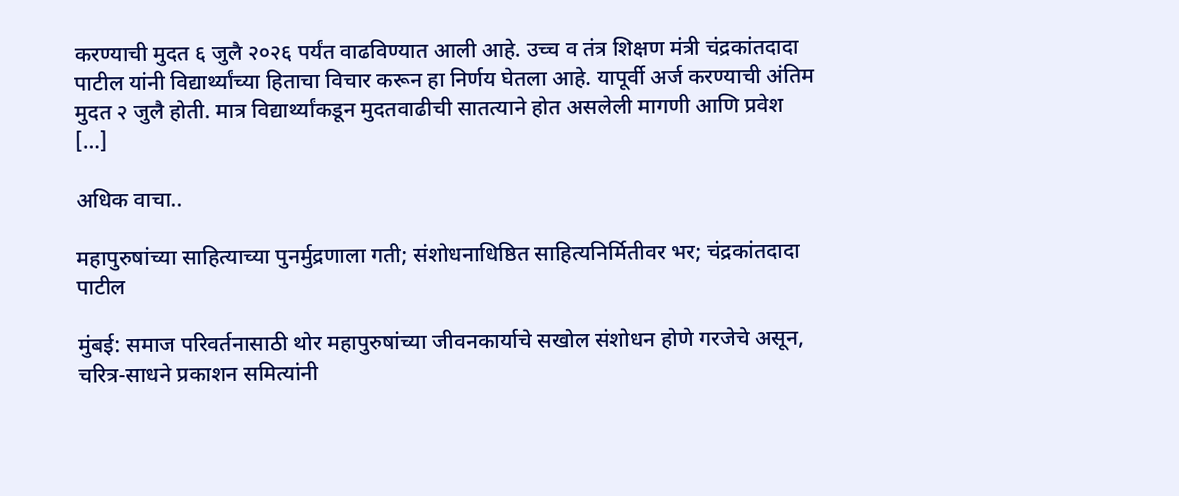करण्याची मुदत ६ जुलै २०२६ पर्यंत वाढविण्यात आली आहे. उच्च व तंत्र शिक्षण मंत्री चंद्रकांतदादा पाटील यांनी विद्यार्थ्यांच्या हिताचा विचार करून हा निर्णय घेतला आहे. यापूर्वी अर्ज करण्याची अंतिम मुदत २ जुलै होती. मात्र विद्यार्थ्यांकडून मुदतवाढीची सातत्याने होत असलेली मागणी आणि प्रवेश […]

अधिक वाचा..

महापुरुषांच्या साहित्याच्या पुनर्मुद्रणाला गती; संशोधनाधिष्ठित साहित्यनिर्मितीवर भर; चंद्रकांतदादा पाटील

मुंबई: समाज परिवर्तनासाठी थोर महापुरुषांच्या जीवनकार्याचे सखोल संशोधन होणे गरजेचे असून, चरित्र-साधने प्रकाशन समित्यांनी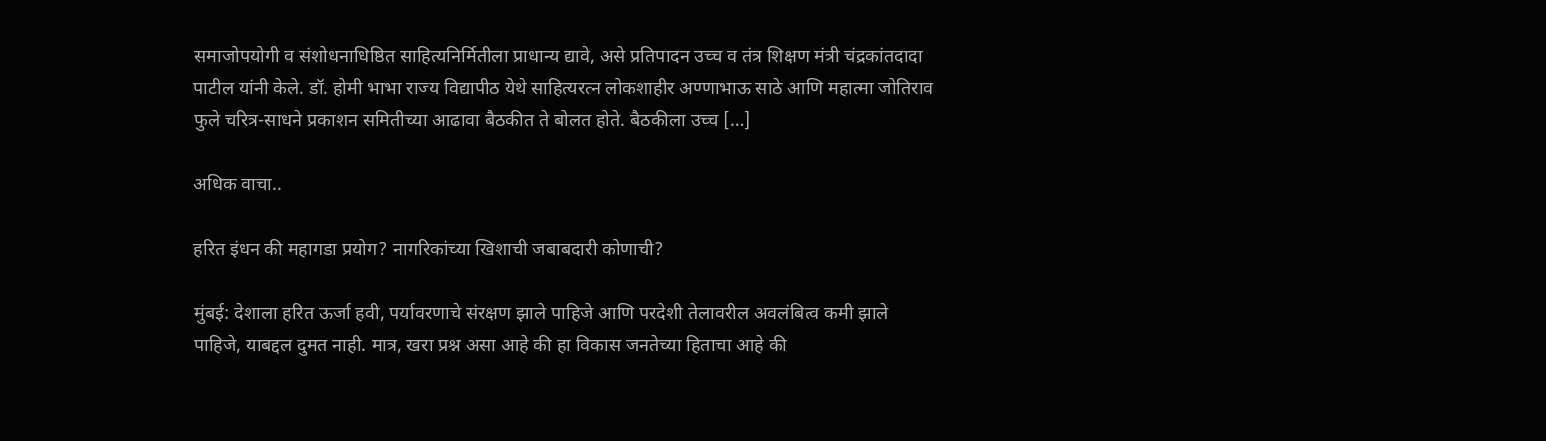समाजोपयोगी व संशोधनाधिष्ठित साहित्यनिर्मितीला प्राधान्य द्यावे, असे प्रतिपादन उच्च व तंत्र शिक्षण मंत्री चंद्रकांतदादा पाटील यांनी केले. डॉ. होमी भाभा राज्य विद्यापीठ येथे साहित्यरत्न लोकशाहीर अण्णाभाऊ साठे आणि महात्मा जोतिराव फुले चरित्र-साधने प्रकाशन समितीच्या आढावा बैठकीत ते बोलत होते. बैठकीला उच्च […]

अधिक वाचा..

हरित इंधन की महागडा प्रयोग? नागरिकांच्या खिशाची जबाबदारी कोणाची?

मुंबई: देशाला हरित ऊर्जा हवी, पर्यावरणाचे संरक्षण झाले पाहिजे आणि परदेशी तेलावरील अवलंबित्व कमी झाले पाहिजे, याबद्दल दुमत नाही. मात्र, खरा प्रश्न असा आहे की हा विकास जनतेच्या हिताचा आहे की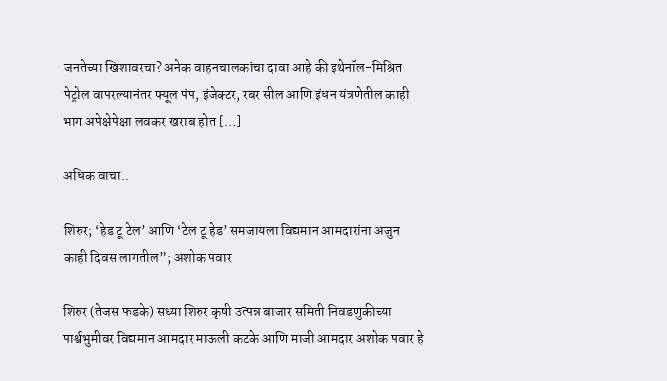जनतेच्या खिशावरचा? अनेक वाहनचालकांचा दावा आहे की इथेनॉल-मिश्रित पेट्रोल वापरल्यानंतर फ्यूल पंप, इंजेक्टर, रबर सील आणि इंधन यंत्रणेतील काही भाग अपेक्षेपेक्षा लवकर खराब होत […]

अधिक वाचा..

शिरुर; ‘हेड टू टेल’ आणि ‘टेल टू हेड’ समजायला विद्यमान आमदारांना अजुन काही दिवस लागतील”; अशोक पवार

शिरुर (तेजस फडके) सध्या शिरुर कृषी उत्पन्न बाजार समिती निवडणुकीच्या पार्श्वभुमीवर विद्यमान आमदार माऊली कटके आणि माजी आमदार अशोक पवार हे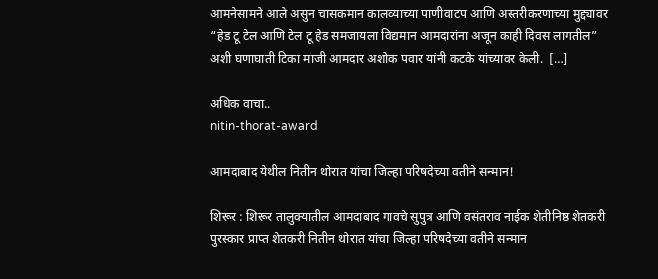आमनेसामने आले असुन चासकमान कालव्याच्या पाणीवाटप आणि अस्तरीकरणाच्या मुद्द्यावर “हेड टू टेल आणि टेल टू हेड समजायला विद्यमान आमदारांना अजून काही दिवस लागतील” अशी घणाघाती टिका माजी आमदार अशोक पवार यांनी कटके यांच्यावर केली.  […]

अधिक वाचा..
nitin-thorat-award

आमदाबाद येथील नितीन थोरात यांचा जिल्हा परिषदेच्या वतीने सन्मान!

शिरूर : शिरूर तालुक्यातील आमदाबाद गावचे सुपुत्र आणि वसंतराव नाईक शेतीनिष्ठ शेतकरी पुरस्कार प्राप्त शेतकरी नितीन थोरात यांचा जिल्हा परिषदेच्या वतीने सन्मान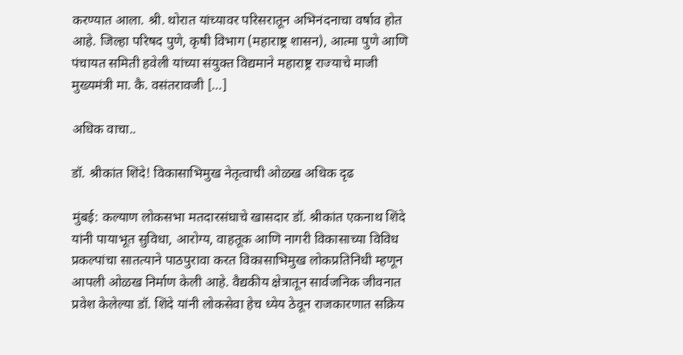करण्यात आला. श्री. थोरात यांच्यावर परिसरातून अभिनंदनाचा वर्षाव होत आहे. जिल्हा परिषद पुणे, कृषी विभाग (महाराष्ट्र शासन), आत्मा पुणे आणि पंचायत समिती हवेली यांच्या संयुक्त विद्यमाने महाराष्ट्र राज्याचे माजी मुख्यमंत्री मा. कै. वसंतरावजी […]

अधिक वाचा..

डॉ. श्रीकांत शिंदे! विकासाभिमुख नेतृत्वाची ओळख अधिक दृढ

मुंबई: कल्याण लोकसभा मतदारसंघाचे खासदार डॉ. श्रीकांत एकनाथ शिंदे यांनी पायाभूत सुविधा, आरोग्य, वाहतूक आणि नागरी विकासाच्या विविध प्रकल्पांचा सातत्याने पाठपुरावा करत विकासाभिमुख लोकप्रतिनिधी म्हणून आपली ओळख निर्माण केली आहे. वैद्यकीय क्षेत्रातून सार्वजनिक जीवनात प्रवेश केलेल्या डॉ. शिंदे यांनी लोकसेवा हेच ध्येय ठेवून राजकारणात सक्रिय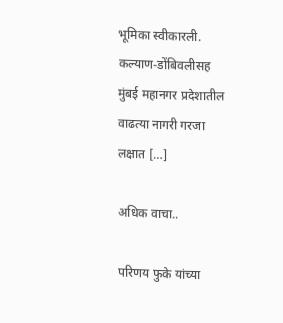भूमिका स्वीकारली. कल्याण-डोंबिवलीसह मुंबई महानगर प्रदेशातील वाढत्या नागरी गरजा लक्षात […]

अधिक वाचा..

परिणय फुके यांच्या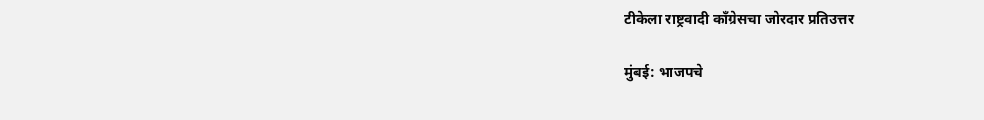टीकेला राष्ट्रवादी काँग्रेसचा जोरदार प्रतिउत्तर

मुंबई: भाजपचे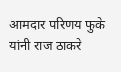आमदार परिणय फुके यांनी राज ठाकरे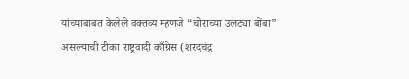यांच्याबाबत केलेले वक्तव्य म्हणजे “चोराच्या उलट्या बोंबा” असल्याची टीका राष्ट्रवादी काँग्रेस (शरदचंद्र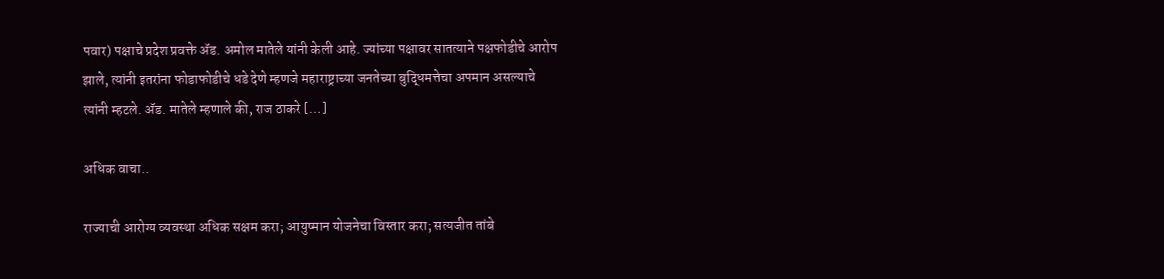पवार) पक्षाचे प्रदेश प्रवक्ते ॲड. अमोल मातेले यांनी केली आहे. ज्यांच्या पक्षावर सातत्याने पक्षफोडीचे आरोप झाले, त्यांनी इतरांना फोडाफोडीचे धडे देणे म्हणजे महाराष्ट्राच्या जनतेच्या बुद्धिमत्तेचा अपमान असल्याचे त्यांनी म्हटले. ॲड. मातेले म्हणाले की, राज ठाकरे […]

अधिक वाचा..

राज्याची आरोग्य व्यवस्था अधिक सक्षम करा; आयुष्मान योजनेचा विस्तार करा; सत्यजीत तांबे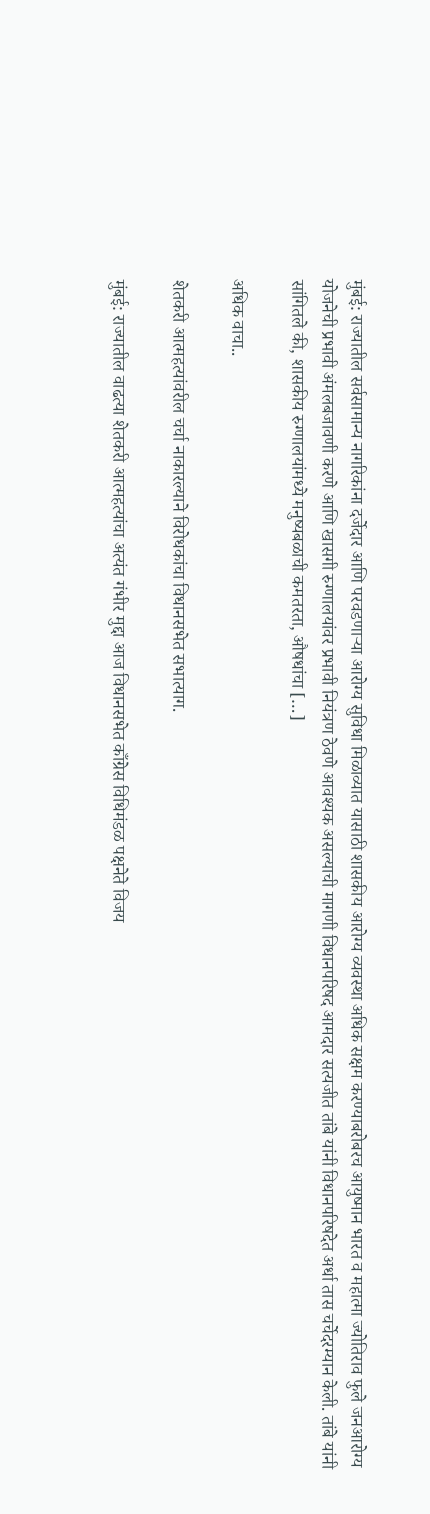मुंबई: राज्यातील सर्वसामान्य नागरिकांना दर्जेदार आणि परवडणाऱ्या आरोग्य सुविधा मिळाव्यात यासाठी शासकीय आरोग्य व्यवस्था अधिक सक्षम करण्याबरोबरच आयुष्मान भारत व महात्मा ज्योतिराव फुले जनआरोग्य योजनेची प्रभावी अंमलबजावणी करणे आणि खासगी रुग्णालयांवर प्रभावी नियंत्रण ठेवणे आवश्यक असल्याची मागणी विधानपरिषद आमदार सत्यजीत तांबे यांनी विधानपरिषदेत अर्धा तास चर्चेदरम्यान केली. तांबे यांनी सांगितले की, शासकीय रुग्णालयांमध्ये मनुष्यबळाची कमतरता, औषधांचा […]

अधिक वाचा..

शेतकरी आत्महत्यांवरील चर्चा नाकारल्याने विरोधकांचा विधानसभेत सभात्याग.

मुंबई: राज्यातील वाढत्या शेतकरी आत्महत्यांचा अत्यंत गंभीर मुद्दा आज विधानसभेत काँग्रेस विधिमंडळ पक्षनेते विजय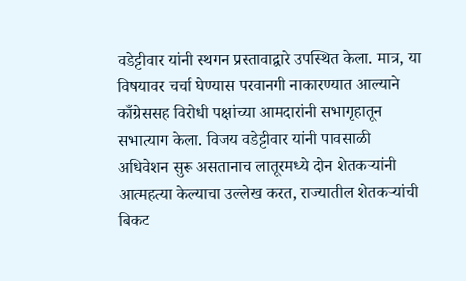वडेट्टीवार यांनी स्थगन प्रस्तावाद्वारे उपस्थित केला. मात्र, या विषयावर चर्चा घेण्यास परवानगी नाकारण्यात आल्याने काँग्रेससह विरोधी पक्षांच्या आमदारांनी सभागृहातून सभात्याग केला. विजय वडेट्टीवार यांनी पावसाळी अधिवेशन सुरू असतानाच लातूरमध्ये दोन शेतकऱ्यांनी आत्महत्या केल्याचा उल्लेख करत, राज्यातील शेतकऱ्यांची बिकट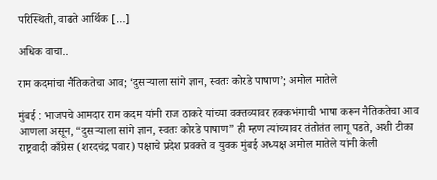परिस्थिती, वाढते आर्थिक […]

अधिक वाचा..

राम कदमांचा नैतिकतेचा आव; ‘दुसऱ्याला सांगे ज्ञान, स्वतः कोरडे पाषाण’; अमोल मातेले

मुंबई : भाजपचे आमदार राम कदम यांनी राज ठाकरे यांच्या वक्तव्यावर हक्कभंगाची भाषा करून नैतिकतेचा आव आणला असून, “दुसऱ्याला सांगे ज्ञान, स्वतः कोरडे पाषाण” ही म्हण त्यांच्यावर तंतोतंत लागू पडते, अशी टीका राष्ट्रवादी काँग्रेस (शरदचंद्र पवार) पक्षाचे प्रदेश प्रवक्ते व युवक मुंबई अध्यक्ष अमोल मातेले यांनी केली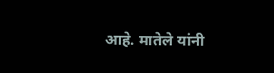आहे. मातेले यांनी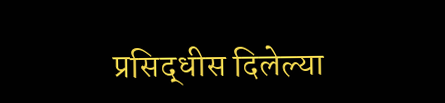प्रसिद्धीस दिलेल्या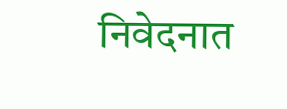निवेदनात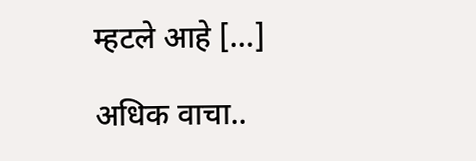म्हटले आहे […]

अधिक वाचा..